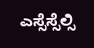ಎಸ್ಸೆಸ್ಸೆಲ್ಸಿ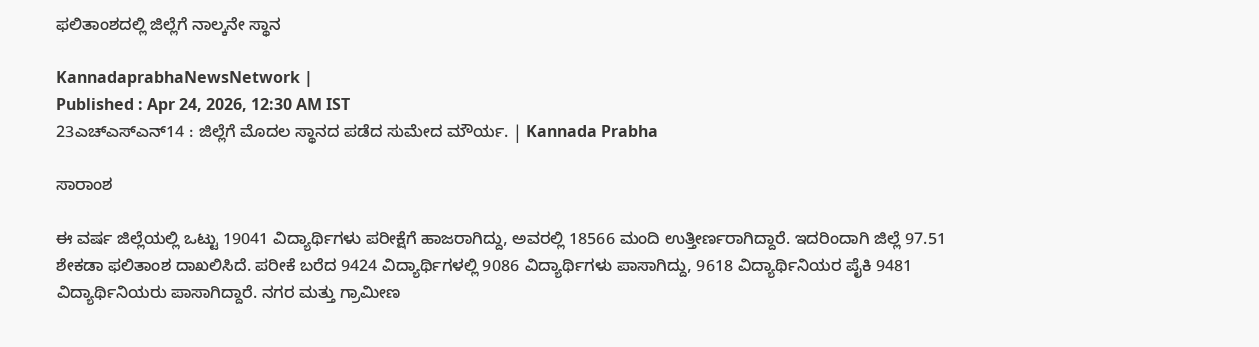ಫಲಿತಾಂಶದಲ್ಲಿ ಜಿಲ್ಲೆಗೆ ನಾಲ್ಕನೇ ಸ್ಥಾನ

KannadaprabhaNewsNetwork |
Published : Apr 24, 2026, 12:30 AM IST
23ಎಚ್ಎಸ್ಎನ್14 : ಜಿಲ್ಲೆಗೆ ಮೊದಲ ಸ್ಥಾನದ ಪಡೆದ ಸುಮೇದ ಮೌರ್ಯ. | Kannada Prabha

ಸಾರಾಂಶ

ಈ ವರ್ಷ ಜಿಲ್ಲೆಯಲ್ಲಿ ಒಟ್ಟು 19041 ವಿದ್ಯಾರ್ಥಿಗಳು ಪರೀಕ್ಷೆಗೆ ಹಾಜರಾಗಿದ್ದು, ಅವರಲ್ಲಿ 18566 ಮಂದಿ ಉತ್ತೀರ್ಣರಾಗಿದ್ದಾರೆ. ಇದರಿಂದಾಗಿ ಜಿಲ್ಲೆ 97.51 ಶೇಕಡಾ ಫಲಿತಾಂಶ ದಾಖಲಿಸಿದೆ. ಪರೀಕೆ ಬರೆದ 9424 ವಿದ್ಯಾರ್ಥಿಗಳಲ್ಲಿ 9086 ವಿದ್ಯಾರ್ಥಿಗಳು ಪಾಸಾಗಿದ್ದು, 9618 ವಿದ್ಯಾರ್ಥಿನಿಯರ ಪೈಕಿ 9481 ವಿದ್ಯಾರ್ಥಿನಿಯರು ಪಾಸಾಗಿದ್ದಾರೆ. ನಗರ ಮತ್ತು ಗ್ರಾಮೀಣ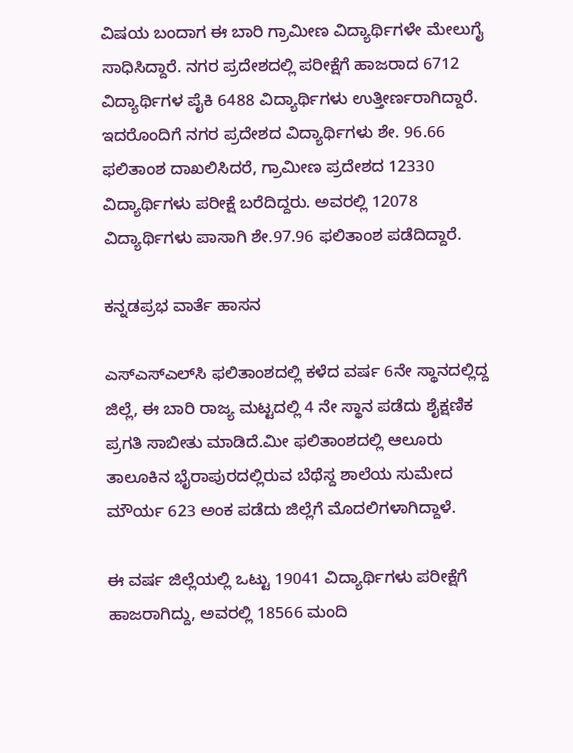ವಿಷಯ ಬಂದಾಗ ಈ ಬಾರಿ ಗ್ರಾಮೀಣ ವಿದ್ಯಾರ್ಥಿಗಳೇ ಮೇಲುಗೈ ಸಾಧಿಸಿದ್ದಾರೆ. ನಗರ ಪ್ರದೇಶದಲ್ಲಿ ಪರೀಕ್ಷೆಗೆ ಹಾಜರಾದ 6712 ವಿದ್ಯಾರ್ಥಿಗಳ ಪೈಕಿ 6488 ವಿದ್ಯಾರ್ಥಿಗಳು ಉತ್ತೀರ್ಣರಾಗಿದ್ದಾರೆ. ಇದರೊಂದಿಗೆ ನಗರ ಪ್ರದೇಶದ ವಿದ್ಯಾರ್ಥಿಗಳು ಶೇ. 96.66 ಫಲಿತಾಂಶ ದಾಖಲಿಸಿದರೆ, ಗ್ರಾಮೀಣ ಪ್ರದೇಶದ 12330 ವಿದ್ಯಾರ್ಥಿಗಳು ಪರೀಕ್ಷೆ ಬರೆದಿದ್ದರು. ಅವರಲ್ಲಿ 12078 ವಿದ್ಯಾರ್ಥಿಗಳು ಪಾಸಾಗಿ ಶೇ.97.96 ಫಲಿತಾಂಶ ಪಡೆದಿದ್ದಾರೆ.

ಕನ್ನಡಪ್ರಭ ವಾರ್ತೆ ಹಾಸನ

ಎಸ್‌ಎಸ್‌ಎಲ್‌ಸಿ ಫಲಿತಾಂಶದಲ್ಲಿ ಕಳೆದ ವರ್ಷ 6ನೇ ಸ್ಥಾನದಲ್ಲಿದ್ದ ಜಿಲ್ಲೆ, ಈ ಬಾರಿ ರಾಜ್ಯ ಮಟ್ಟದಲ್ಲಿ 4 ನೇ ಸ್ಥಾನ ಪಡೆದು ಶೈಕ್ಷಣಿಕ ಪ್ರಗತಿ ಸಾಬೀತು ಮಾಡಿದೆ.ಮೀ ಫಲಿತಾಂಶದಲ್ಲಿ ಆಲೂರು ತಾಲೂಕಿನ ಭೈರಾಪುರದಲ್ಲಿರುವ ಬೆಥೆಸ್ದ ಶಾಲೆಯ ಸುಮೇದ ಮೌರ್ಯ 623 ಅಂಕ ಪಡೆದು ಜಿಲ್ಲೆಗೆ ಮೊದಲಿಗಳಾಗಿದ್ದಾಳೆ.

ಈ ವರ್ಷ ಜಿಲ್ಲೆಯಲ್ಲಿ ಒಟ್ಟು 19041 ವಿದ್ಯಾರ್ಥಿಗಳು ಪರೀಕ್ಷೆಗೆ ಹಾಜರಾಗಿದ್ದು, ಅವರಲ್ಲಿ 18566 ಮಂದಿ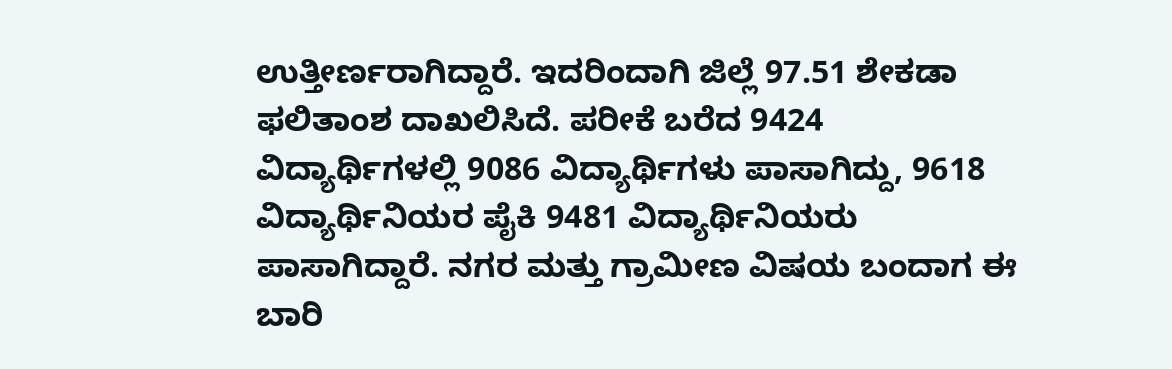ಉತ್ತೀರ್ಣರಾಗಿದ್ದಾರೆ. ಇದರಿಂದಾಗಿ ಜಿಲ್ಲೆ 97.51 ಶೇಕಡಾ ಫಲಿತಾಂಶ ದಾಖಲಿಸಿದೆ. ಪರೀಕೆ ಬರೆದ 9424 ವಿದ್ಯಾರ್ಥಿಗಳಲ್ಲಿ 9086 ವಿದ್ಯಾರ್ಥಿಗಳು ಪಾಸಾಗಿದ್ದು, 9618 ವಿದ್ಯಾರ್ಥಿನಿಯರ ಪೈಕಿ 9481 ವಿದ್ಯಾರ್ಥಿನಿಯರು ಪಾಸಾಗಿದ್ದಾರೆ. ನಗರ ಮತ್ತು ಗ್ರಾಮೀಣ ವಿಷಯ ಬಂದಾಗ ಈ ಬಾರಿ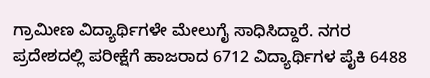ಗ್ರಾಮೀಣ ವಿದ್ಯಾರ್ಥಿಗಳೇ ಮೇಲುಗೈ ಸಾಧಿಸಿದ್ದಾರೆ. ನಗರ ಪ್ರದೇಶದಲ್ಲಿ ಪರೀಕ್ಷೆಗೆ ಹಾಜರಾದ 6712 ವಿದ್ಯಾರ್ಥಿಗಳ ಪೈಕಿ 6488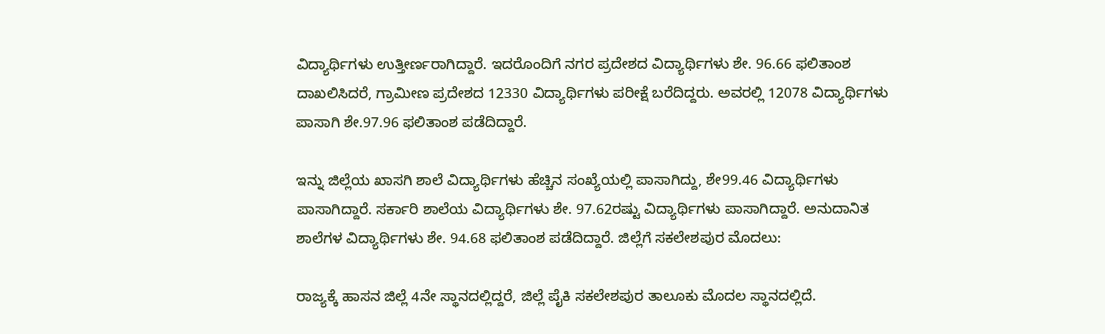ವಿದ್ಯಾರ್ಥಿಗಳು ಉತ್ತೀರ್ಣರಾಗಿದ್ದಾರೆ. ಇದರೊಂದಿಗೆ ನಗರ ಪ್ರದೇಶದ ವಿದ್ಯಾರ್ಥಿಗಳು ಶೇ. 96.66 ಫಲಿತಾಂಶ ದಾಖಲಿಸಿದರೆ, ಗ್ರಾಮೀಣ ಪ್ರದೇಶದ 12330 ವಿದ್ಯಾರ್ಥಿಗಳು ಪರೀಕ್ಷೆ ಬರೆದಿದ್ದರು. ಅವರಲ್ಲಿ 12078 ವಿದ್ಯಾರ್ಥಿಗಳು ಪಾಸಾಗಿ ಶೇ.97.96 ಫಲಿತಾಂಶ ಪಡೆದಿದ್ದಾರೆ.

ಇನ್ನು ಜಿಲ್ಲೆಯ ಖಾಸಗಿ ಶಾಲೆ ವಿದ್ಯಾರ್ಥಿಗಳು ಹೆಚ್ಚಿನ ಸಂಖ್ಯೆಯಲ್ಲಿ ಪಾಸಾಗಿದ್ದು, ಶೇ99.46 ವಿದ್ಯಾರ್ಥಿಗಳು ಪಾಸಾಗಿದ್ದಾರೆ. ಸರ್ಕಾರಿ ಶಾಲೆಯ ವಿದ್ಯಾರ್ಥಿಗಳು ಶೇ. 97.62ರಷ್ಟು ವಿದ್ಯಾರ್ಥಿಗಳು ಪಾಸಾಗಿದ್ದಾರೆ. ಅನುದಾನಿತ ಶಾಲೆಗಳ ವಿದ್ಯಾರ್ಥಿಗಳು ಶೇ. 94.68 ಫಲಿತಾಂಶ ಪಡೆದಿದ್ದಾರೆ. ಜಿಲ್ಲೆಗೆ ಸಕಲೇಶಪುರ ಮೊದಲು:

ರಾಜ್ಯಕ್ಕೆ ಹಾಸನ ಜಿಲ್ಲೆ 4ನೇ ಸ್ಥಾನದಲ್ಲಿದ್ದರೆ, ಜಿಲ್ಲೆ ಪೈಕಿ ಸಕಲೇಶಪುರ ತಾಲೂಕು ಮೊದಲ ಸ್ಥಾನದಲ್ಲಿದೆ.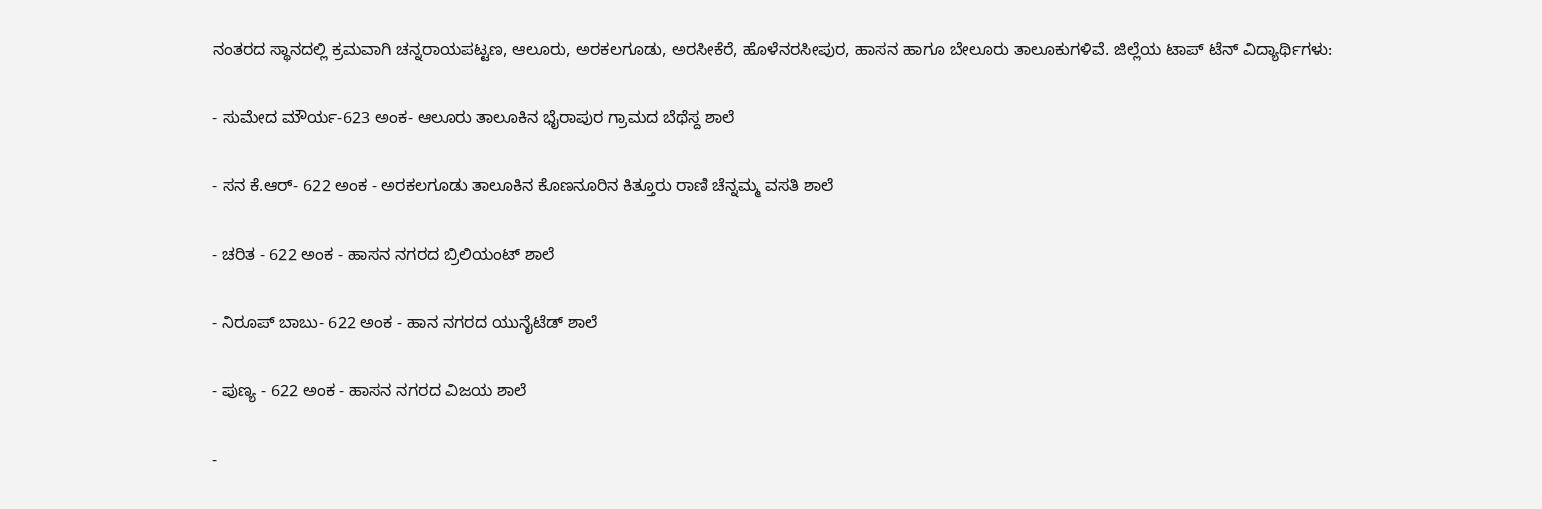ನಂತರದ ಸ್ಥಾನದಲ್ಲಿ ಕ್ರಮವಾಗಿ ಚನ್ನರಾಯಪಟ್ಟಣ, ಆಲೂರು, ಅರಕಲಗೂಡು, ಅರಸೀಕೆರೆ, ಹೊಳೆನರಸೀಪುರ, ಹಾಸನ ಹಾಗೂ ಬೇಲೂರು ತಾಲೂಕುಗಳಿವೆ. ಜಿಲ್ಲೆಯ ಟಾಪ್‌ ಟೆನ್‌ ವಿದ್ಯಾರ್ಥಿಗಳು:

- ಸುಮೇದ ಮೌರ್ಯ-623 ಅಂಕ- ಆಲೂರು ತಾಲೂಕಿನ ಭೈರಾಪುರ ಗ್ರಾಮದ ಬೆಥೆಸ್ದ ಶಾಲೆ

- ಸನ ಕೆ.ಆರ್‌- 622 ಅಂಕ - ಅರಕಲಗೂಡು ತಾಲೂಕಿನ ಕೊಣನೂರಿನ ಕಿತ್ತೂರು ರಾಣಿ ಚೆನ್ನಮ್ಮ ವಸತಿ ಶಾಲೆ

- ಚರಿತ - 622 ಅಂಕ - ಹಾಸನ ನಗರದ ಬ್ರಿಲಿಯಂಟ್‌ ಶಾಲೆ

- ನಿರೂಪ್‌ ಬಾಬು- 622 ಅಂಕ - ಹಾನ ನಗರದ ಯುನೈಟೆಡ್‌ ಶಾಲೆ

- ಪುಣ್ಯ - 622 ಅಂಕ - ಹಾಸನ ನಗರದ ವಿಜಯ ಶಾಲೆ

-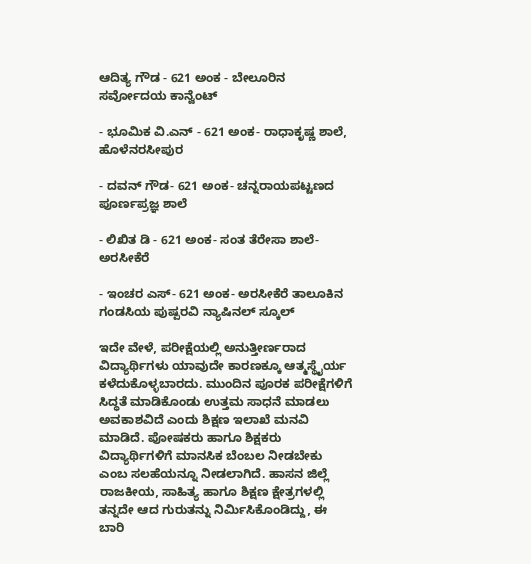ಆದಿತ್ಯ ಗೌಡ - 621 ಅಂಕ - ಬೇಲೂರಿನ ಸರ್ವೋದಯ ಕಾನ್ವೆಂಟ್‌

- ಭೂಮಿಕ ವಿ.ಎನ್‌ - 621 ಅಂಕ- ರಾಧಾಕೃಷ್ಣ ಶಾಲೆ, ಹೊಳೆನರಸೀಪುರ

- ದವನ್‌ ಗೌಡ- 621 ಅಂಕ- ಚನ್ನರಾಯಪಟ್ಟಣದ ಪೂರ್ಣಪ್ರಜ್ಞ ಶಾಲೆ

- ಲಿಖಿತ ಡಿ - 621 ಅಂಕ- ಸಂತ ತೆರೇಸಾ ಶಾಲೆ- ಅರಸೀಕೆರೆ

- ಇಂಚರ ಎಸ್‌- 621 ಅಂಕ- ಅರಸೀಕೆರೆ ತಾಲೂಕಿನ ಗಂಡಸಿಯ ಪುಷ್ಪರವಿ ನ್ಯಾಷಿನಲ್‌ ಸ್ಕೂಲ್‌

ಇದೇ ವೇಳೆ, ಪರೀಕ್ಷೆಯಲ್ಲಿ ಅನುತ್ತೀರ್ಣರಾದ ವಿದ್ಯಾರ್ಥಿಗಳು ಯಾವುದೇ ಕಾರಣಕ್ಕೂ ಆತ್ಮಸ್ಥೈರ್ಯ ಕಳೆದುಕೊಳ್ಳಬಾರದು. ಮುಂದಿನ ಪೂರಕ ಪರೀಕ್ಷೆಗಳಿಗೆ ಸಿದ್ಧತೆ ಮಾಡಿಕೊಂಡು ಉತ್ತಮ ಸಾಧನೆ ಮಾಡಲು ಅವಕಾಶವಿದೆ ಎಂದು ಶಿಕ್ಷಣ ಇಲಾಖೆ ಮನವಿ ಮಾಡಿದೆ. ಪೋಷಕರು ಹಾಗೂ ಶಿಕ್ಷಕರು ವಿದ್ಯಾರ್ಥಿಗಳಿಗೆ ಮಾನಸಿಕ ಬೆಂಬಲ ನೀಡಬೇಕು ಎಂಬ ಸಲಹೆಯನ್ನೂ ನೀಡಲಾಗಿದೆ. ಹಾಸನ ಜಿಲ್ಲೆ ರಾಜಕೀಯ, ಸಾಹಿತ್ಯ ಹಾಗೂ ಶಿಕ್ಷಣ ಕ್ಷೇತ್ರಗಳಲ್ಲಿ ತನ್ನದೇ ಆದ ಗುರುತನ್ನು ನಿರ್ಮಿಸಿಕೊಂಡಿದ್ದು, ಈ ಬಾರಿ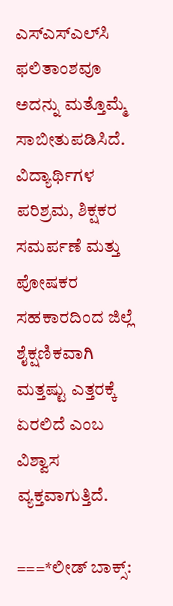ಎಸ್‌ಎಸ್‌ಎಲ್‌ಸಿ ಫಲಿತಾಂಶವೂ ಅದನ್ನು ಮತ್ತೊಮ್ಮೆ ಸಾಬೀತುಪಡಿಸಿದೆ. ವಿದ್ಯಾರ್ಥಿಗಳ ಪರಿಶ್ರಮ, ಶಿಕ್ಷಕರ ಸಮರ್ಪಣೆ ಮತ್ತು ಪೋಷಕರ ಸಹಕಾರದಿಂದ ಜಿಲ್ಲೆ ಶೈಕ್ಷಣಿಕವಾಗಿ ಮತ್ತಷ್ಟು ಎತ್ತರಕ್ಕೆ ಏರಲಿದೆ ಎಂಬ ವಿಶ್ವಾಸ ವ್ಯಕ್ತವಾಗುತ್ತಿದೆ.

===*ಲೀಡ್‌ ಬಾಕ್ಸ್: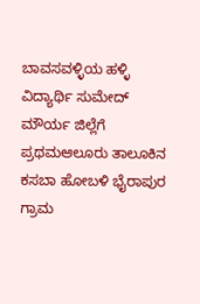ಬಾವಸವಳ್ಳಿಯ ಹಳ್ಳಿ ವಿದ್ಯಾರ್ಥಿ ಸುಮೇದ್‌ ಮೌರ್ಯ ಜಿಲ್ಲೆಗೆ ಪ್ರಥಮಆಲೂರು ತಾಲೂಕಿನ ಕಸಬಾ ಹೋಬಳಿ ಭೈರಾಪುರ ಗ್ರಾಮ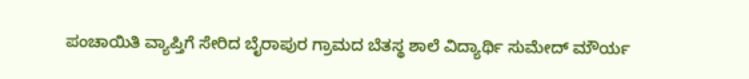ಪಂಚಾಯಿತಿ ವ್ಯಾಪ್ತಿಗೆ ಸೇರಿದ ಬೈರಾಪುರ ಗ್ರಾಮದ ಬೆತಸ್ಥ ಶಾಲೆ ವಿದ್ಯಾರ್ಥಿ ಸುಮೇದ್‌ ಮೌರ್ಯ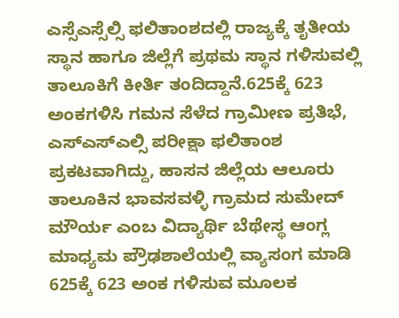ಎಸ್ಸೆಎಸ್ಸೆಲ್ಸಿ ಫಲಿತಾಂಶದಲ್ಲಿ ರಾಜ್ಯಕ್ಕೆ ತೃತೀಯ ಸ್ಥಾನ ಹಾಗೂ ಜಿಲ್ಲೆಗೆ ಪ್ರಥಮ ಸ್ಥಾನ ಗಳಿಸುವಲ್ಲಿ ತಾಲೂಕಿಗೆ ಕೀರ್ತಿ ತಂದಿದ್ದಾನೆ.625ಕ್ಕೆ 623 ಅಂಕಗಳಿಸಿ ಗಮನ ಸೆಳೆದ ಗ್ರಾಮೀಣ ಪ್ರತಿಭೆ, ಎಸ್ಎಸ್ಎಲ್ಸಿ ಪರೀಕ್ಷಾ ಫಲಿತಾಂಶ ಪ್ರಕಟವಾಗಿದ್ದು, ಹಾಸನ ಜಿಲ್ಲೆಯ ಆಲೂರು ತಾಲೂಕಿನ ಭಾವಸವಳ್ಳಿ ಗ್ರಾಮದ ಸುಮೇದ್‌ ಮೌರ್ಯ ಎಂಬ ವಿದ್ಯಾರ್ಥಿ ಬೆಥೇಸ್ಥ ಆಂಗ್ಲ ಮಾಧ್ಯಮ ಪ್ರೌಢಶಾಲೆಯಲ್ಲಿ ವ್ಯಾಸಂಗ ಮಾಡಿ 625ಕ್ಕೆ 623 ಅಂಕ ಗಳಿಸುವ ಮೂಲಕ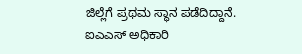ಜಿಲ್ಲೆಗೆ ಪ್ರಥಮ ಸ್ಥಾನ ಪಡೆದಿದ್ದಾನೆ. ಐಎಎಸ್ ಅಧಿಕಾರಿ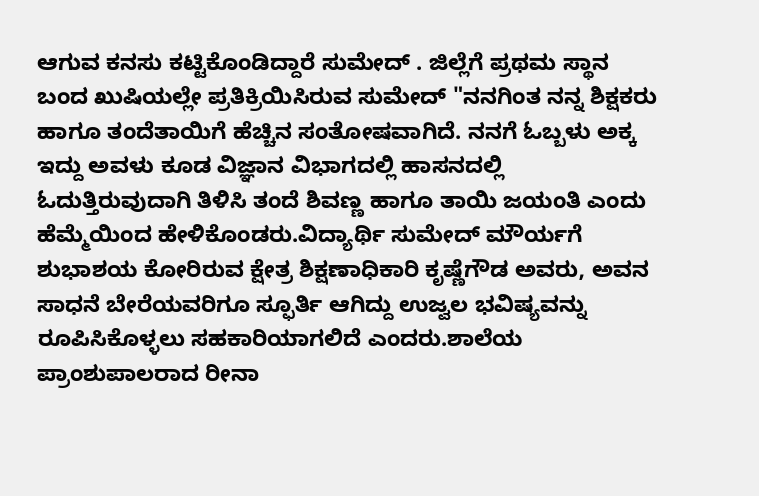ಆಗುವ ಕನಸು ಕಟ್ಟಿಕೊಂಡಿದ್ದಾರೆ ಸುಮೇದ್ . ಜಿಲ್ಲೆಗೆ ಪ್ರಥಮ ಸ್ಥಾನ ಬಂದ ಖುಷಿಯಲ್ಲೇ ಪ್ರತಿಕ್ರಿಯಿಸಿರುವ ಸುಮೇದ್‌ "ನನಗಿಂತ ನನ್ನ ಶಿಕ್ಷಕರು ಹಾಗೂ ತಂದೆತಾಯಿಗೆ ಹೆಚ್ಚಿನ ಸಂತೋಷವಾಗಿದೆ. ನನಗೆ ಓಬ್ಬಳು ಅಕ್ಕ ಇದ್ದು ಅವಳು ಕೂಡ ವಿಜ್ಞಾನ ವಿಭಾಗದಲ್ಲಿ ಹಾಸನದಲ್ಲಿ ಓದುತ್ತಿರುವುದಾಗಿ ತಿಳಿಸಿ ತಂದೆ ಶಿವಣ್ಣ ಹಾಗೂ ತಾಯಿ ಜಯಂತಿ ಎಂದು ಹೆಮ್ಮೆಯಿಂದ ಹೇಳಿಕೊಂಡರು.ವಿದ್ಯಾರ್ಥಿ ಸುಮೇದ್‌ ಮೌರ್ಯಗೆ ಶುಭಾಶಯ ಕೋರಿರುವ ಕ್ಷೇತ್ರ ಶಿಕ್ಷಣಾಧಿಕಾರಿ ಕೃಷ್ಣೆಗೌಡ ಅವರು, ಅವನ ಸಾಧನೆ ಬೇರೆಯವರಿಗೂ ಸ್ಫೂರ್ತಿ ಆಗಿದ್ದು ಉಜ್ವಲ ಭವಿಷ್ಯವನ್ನು ರೂಪಿಸಿಕೊಳ್ಳಲು ಸಹಕಾರಿಯಾಗಲಿದೆ ಎಂದರು.ಶಾಲೆಯ ಪ್ರಾಂಶುಪಾಲರಾದ ರೀನಾ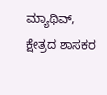ಮ್ಯಾಥಿವ್, ಕ್ಷೇತ್ರದ ಶಾಸಕರ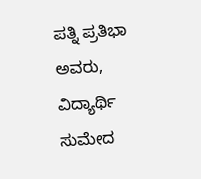ಪತ್ನಿ ಪ್ರತಿಭಾ ಅವರು, ವಿದ್ಯಾರ್ಥಿ ಸುಮೇದ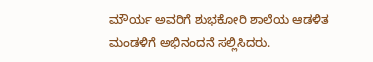ಮೌರ್ಯ ಅವರಿಗೆ ಶುಭಕೋರಿ ಶಾಲೆಯ ಆಡಳಿತ ಮಂಡಳಿಗೆ ಅಭಿನಂದನೆ ಸಲ್ಲಿಸಿದರು.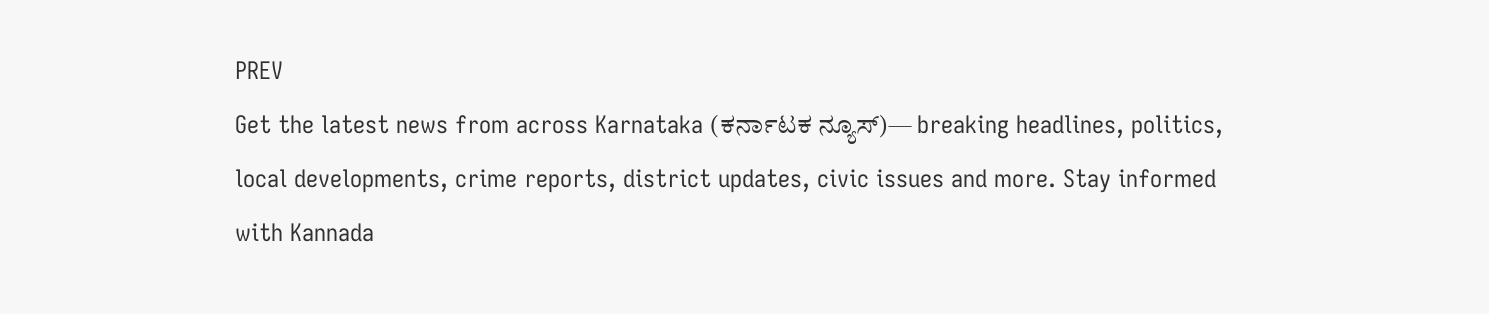PREV
Get the latest news from across Karnataka (ಕರ್ನಾಟಕ ನ್ಯೂಸ್)— breaking headlines, politics, local developments, crime reports, district updates, civic issues and more. Stay informed with Kannada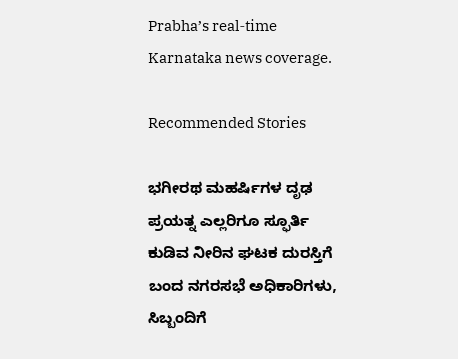Prabha’s real‑time Karnataka news coverage.

Recommended Stories

ಭಗೀರಥ ಮಹರ್ಷಿಗಳ ದೃಢ ಪ್ರಯತ್ನ ಎಲ್ಲರಿಗೂ ಸ್ಫೂರ್ತಿ
ಕುಡಿವ ನೀರಿನ ಘಟಕ ದುರಸ್ತಿಗೆ ಬಂದ ನಗರಸಭೆ ಅಧಿಕಾರಿಗಳು, ಸಿಬ್ಬಂದಿಗೆ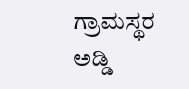ಗ್ರಾಮಸ್ಥರ ಅಡ್ಡಿ